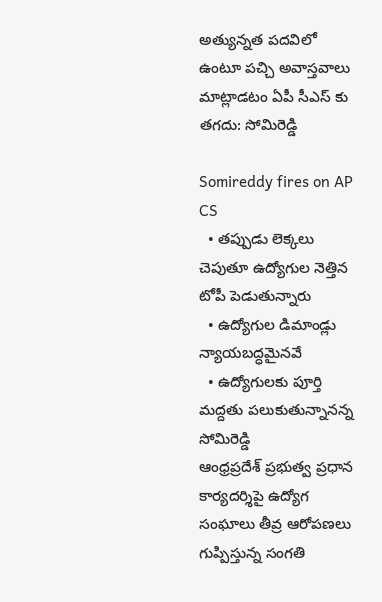అత్యున్నత పదవిలో ఉంటూ పచ్చి అవాస్తవాలు మాట్లాడటం ఏపీ సీఎస్ కు తగదు: సోమిరెడ్డి

Somireddy fires on AP CS
  • తప్పుడు లెక్కలు చెపుతూ ఉద్యోగుల నెత్తిన టోపీ పెడుతున్నారు
  • ఉద్యోగుల డిమాండ్లు న్యాయబద్ధమైనవే
  • ఉద్యోగులకు పూర్తి మద్దతు పలుకుతున్నానన్న సోమిరెడ్డి
ఆంధ్రప్రదేశ్ ప్రభుత్వ ప్రధాన కార్యదర్శిపై ఉద్యోగ సంఘాలు తీవ్ర ఆరోపణలు గుప్పిస్తున్న సంగతి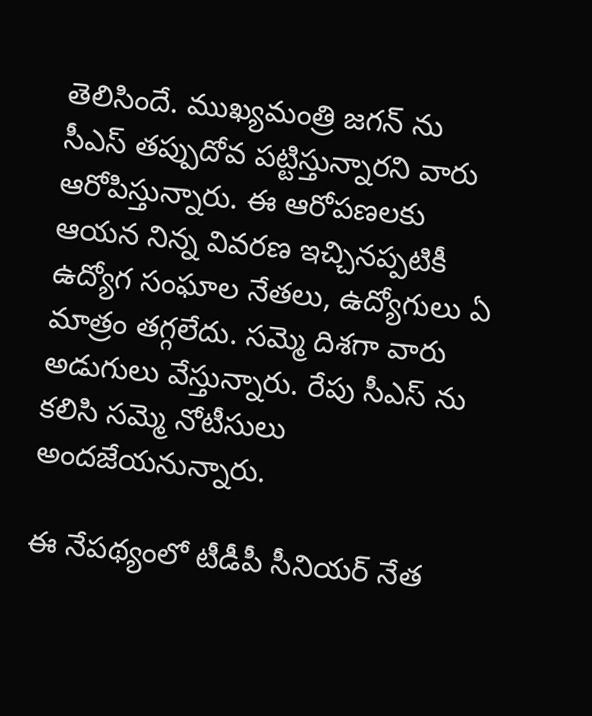తెలిసిందే. ముఖ్యమంత్రి జగన్ ను సీఎస్ తప్పుదోవ పట్టిస్తున్నారని వారు ఆరోపిస్తున్నారు. ఈ ఆరోపణలకు ఆయన నిన్న వివరణ ఇచ్చినప్పటికీ ఉద్యోగ సంఘాల నేతలు, ఉద్యోగులు ఏ మాత్రం తగ్గలేదు. సమ్మె దిశగా వారు అడుగులు వేస్తున్నారు. రేపు సీఎస్ ను కలిసి సమ్మె నోటీసులు అందజేయనున్నారు.

ఈ నేపథ్యంలో టీడీపీ సీనియర్ నేత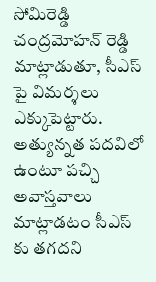సోమిరెడ్డి చంద్రమోహన్ రెడ్డి మాట్లాడుతూ, సీఎస్ పై విమర్శలు ఎక్కుపెట్టారు. అత్యున్నత పదవిలో ఉంటూ పచ్చి అవాస్తవాలు మాట్లాడటం సీఎస్ కు తగదని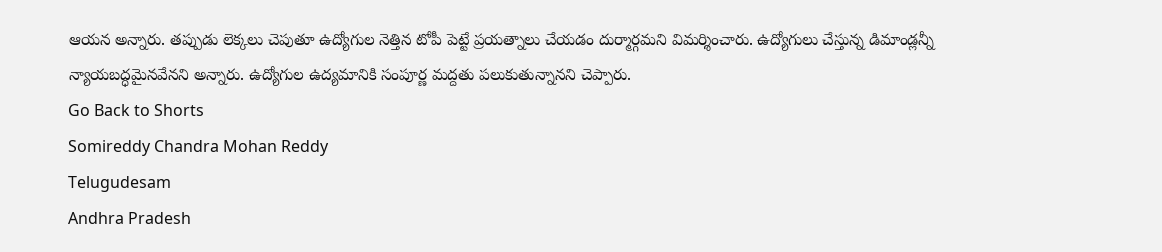ఆయన అన్నారు. తప్పుడు లెక్కలు చెపుతూ ఉద్యోగుల నెత్తిన టోపీ పెట్టే ప్రయత్నాలు చేయడం దుర్మార్గమని విమర్శించారు. ఉద్యోగులు చేస్తున్న డిమాండ్లన్నీ న్యాయబద్ధమైనవేనని అన్నారు. ఉద్యోగుల ఉద్యమానికి సంపూర్ణ మద్దతు పలుకుతున్నానని చెప్పారు.
Go Back to Shorts
Somireddy Chandra Mohan Reddy
Telugudesam
Andhra Pradesh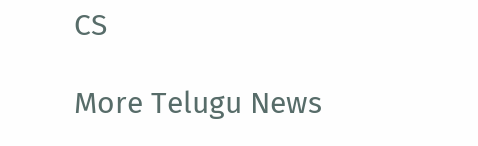CS

More Telugu News